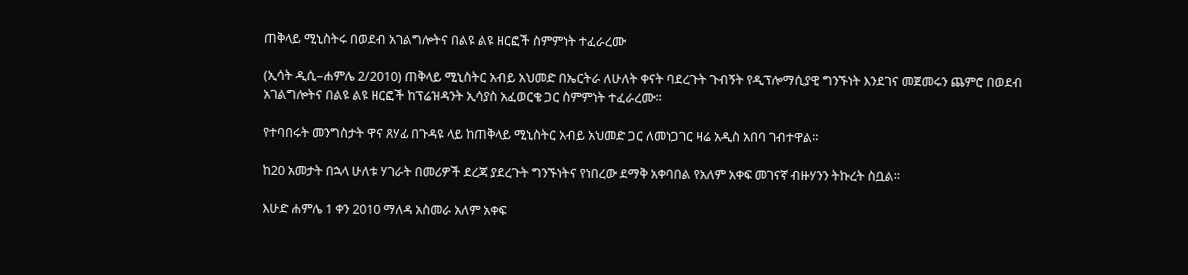ጠቅላይ ሚኒስትሩ በወደብ አገልግሎትና በልዩ ልዩ ዘርፎች ስምምነት ተፈራረሙ

(ኢሳት ዲሲ–ሐምሌ 2/2010) ጠቅላይ ሚኒስትር አብይ አህመድ በኤርትራ ለሁለት ቀናት ባደረጉት ጉብኝት የዲፕሎማሲያዊ ግንኙነት እንደገና መጀመሩን ጨምሮ በወደብ አገልግሎትና በልዩ ልዩ ዘርፎች ከፕሬዝዳንት ኢሳያስ አፈወርቄ ጋር ስምምነት ተፈራረሙ።

የተባበሩት መንግስታት ዋና ጸሃፊ በጉዳዩ ላይ ከጠቅላይ ሚኒስትር አብይ አህመድ ጋር ለመነጋገር ዛሬ አዲስ አበባ ገብተዋል።

ከ20 አመታት በኋላ ሁለቱ ሃገራት በመሪዎች ደረጃ ያደረጉት ግንኙነትና የነበረው ደማቅ አቀባበል የአለም አቀፍ መገናኛ ብዙሃንን ትኩረት ስቧል።

እሁድ ሐምሌ 1 ቀን 2010 ማለዳ አስመራ አለም አቀፍ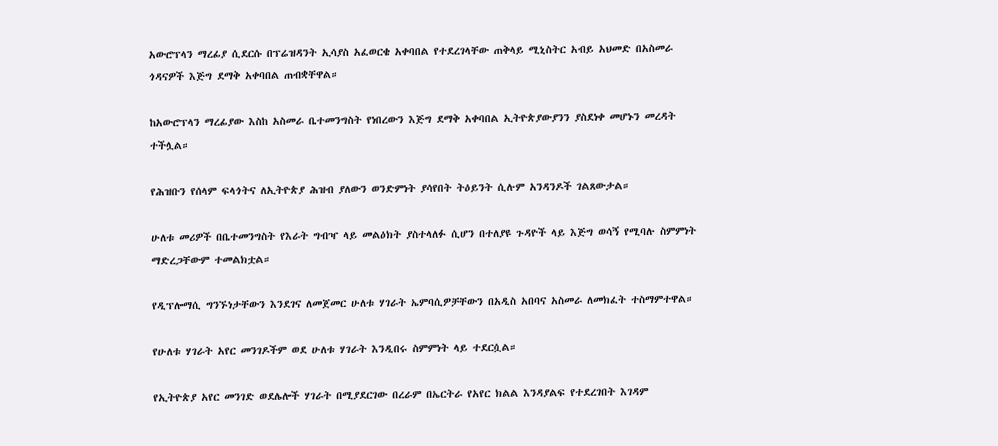አውሮፕላን ማረፊያ ሲደርሱ በፕሬዝዳንት ኢሳያስ አፈወርቄ አቀባበል የተደረገላቸው ጠቅላይ ሚኒስትር አብይ አህመድ በአስመራ ጎዳናዎች እጅግ ደማቅ አቀባበል ጠብቋቸዋል።

ከአውሮፕላን ማረፊያው እስከ አስመራ ቤተመንግስት የነበረውን እጅግ ደማቅ አቀባበል ኢትዮጵያውያንን ያስደነቀ መሆኑን መረዳት ተችሏል።

የሕዝቡን የሰላም ፍላጎትና ለኢትዮጵያ ሕዝብ ያለውን ወንድምነት ያሳየበት ትዕይንት ሲሉም አንዳንዶች ገልጸውታል።

ሁለቱ መሪዎች በቤተመንግስት የእራት ግብዣ ላይ መልዕክት ያስተላለፉ ሲሆን በተለያዩ ጉዳዮች ላይ እጅግ ወሳኝ የሚባሉ ስምምነት ማድረጋቸውም ተመልክቷል።

የዲፕሎማሲ ግንኙነታቸውን እንደገና ለመጀመር ሁለቱ ሃገራት ኤምባሲዎቻቸውን በአዲስ አበባና አስመራ ለመክፈት ተስማምተዋል።

የሁለቱ ሃገራት አየር መንገዶችም ወደ ሁለቱ ሃገራት እንዲበሩ ስምምነት ላይ ተደርሷል።

የኢትዮጵያ አየር መንገድ ወደሌሎች ሃገራት በሚያደርገው በረራም በኤርትራ የአየር ክልል እንዳያልፍ የተደረገበት እገዳም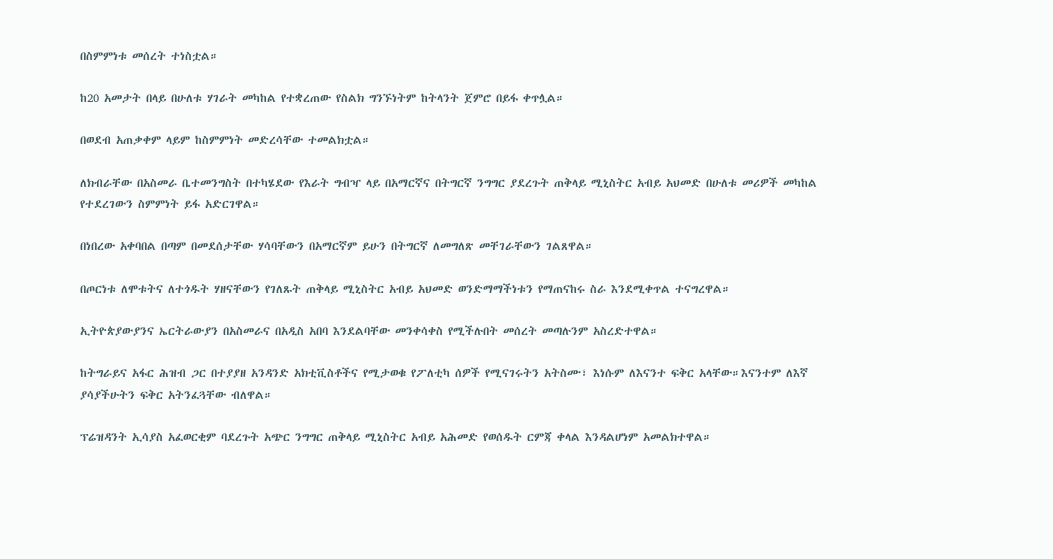በስምምነቱ መሰረት ተነስቷል።

ከ20 አመታት በላይ በሁለቱ ሃገራት መካከል የተቋረጠው የስልክ ግንኙነትም ከትላንት ጀምሮ በይፋ ቀጥሏል።

በወደብ አጠቃቀም ላይም ከስምምነት መድረሳቸው ተመልክቷል።

ለክብራቸው በአስመራ ቤተመንግስት በተካሄደው የእራት ግብዣ ላይ በአማርኛና በትግርኛ ንግግር ያደረጉት ጠቅላይ ሚኒስትር አብይ አህመድ በሁለቱ መሪዎች መካከል የተደረገውን ስምምነት ይፋ አድርገዋል።

በነበረው አቀባበል በጣም በመደሰታቸው ሃሳባቸውን በአማርኛም ይሁን በትግርኛ ለመግለጽ መቸገራቸውን ገልጸዋል።

በጦርነቱ ለሞቱትና ለተጎዱት ሃዘናቸውን የገለጹት ጠቅላይ ሚኒስትር አብይ አህመድ ወንድማማችነቱን የማጠናከሩ ስራ እንደሚቀጥል ተናግረዋል።

ኢትዮጵያውያንና ኤርትራውያን በአስመራና በአዲስ አበባ እንደልባቸው መንቀሳቀስ የሚችሉበት መሰረት መጣሉንም አስረድተዋል።

ከትግራይና አፋር ሕዝብ ጋር በተያያዘ አንዳንድ አክቲቪስቶችና የሚታወቁ የፖለቲካ ሰዎች የሚናገሩትን አትስሙ፣ እነሱም ለእናንተ ፍቅር አላቸው።እናንተም ለእኛ ያሳያችሁትን ፍቅር አትንፈጓቸው ብለዋል።

ፕሬዝዳንት ኢሳያስ አፈወርቂም ባደረጉት አጭር ንግግር ጠቅላይ ሚኒስትር አብይ አሕመድ የወሰዱት ርምጃ ቀላል እንዳልሆነም አመልክተዋል።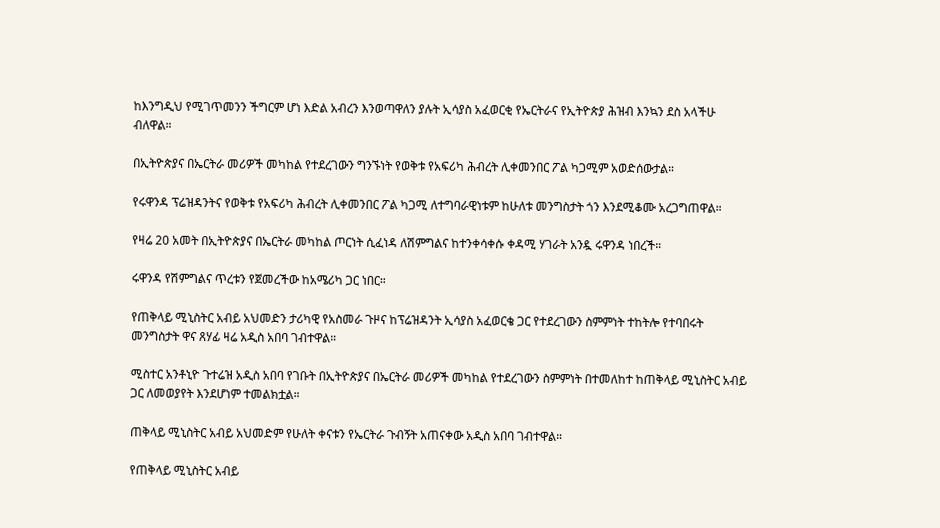ከእንግዲህ የሚገጥመንን ችግርም ሆነ እድል አብረን እንወጣዋለን ያሉት ኢሳያስ አፈወርቂ የኤርትራና የኢትዮጵያ ሕዝብ እንኳን ደስ አላችሁ ብለዋል።

በኢትዮጵያና በኤርትራ መሪዎች መካከል የተደረገውን ግንኙነት የወቅቱ የአፍሪካ ሕብረት ሊቀመንበር ፖል ካጋሚም አወድሰውታል።

የሩዋንዳ ፕሬዝዳንትና የወቅቱ የአፍሪካ ሕብረት ሊቀመንበር ፖል ካጋሚ ለተግባራዊነቱም ከሁለቱ መንግስታት ጎን እንደሚቆሙ አረጋግጠዋል።

የዛሬ 20 አመት በኢትዮጵያና በኤርትራ መካከል ጦርነት ሲፈነዳ ለሽምግልና ከተንቀሳቀሱ ቀዳሚ ሃገራት አንዷ ሩዋንዳ ነበረች።

ሩዋንዳ የሽምግልና ጥረቱን የጀመረችው ከአሜሪካ ጋር ነበር።

የጠቅላይ ሚኒስትር አብይ አህመድን ታሪካዊ የአስመራ ጉዞና ከፕሬዝዳንት ኢሳያስ አፈወርቄ ጋር የተደረገውን ስምምነት ተከትሎ የተባበሩት መንግስታት ዋና ጸሃፊ ዛሬ አዲስ አበባ ገብተዋል።

ሚስተር አንቶኒዮ ጉተሬዝ አዲስ አበባ የገቡት በኢትዮጵያና በኤርትራ መሪዎች መካከል የተደረገውን ስምምነት በተመለከተ ከጠቅላይ ሚኒስትር አብይ ጋር ለመወያየት እንደሆነም ተመልክቷል።

ጠቅላይ ሚኒስትር አብይ አህመድም የሁለት ቀናቱን የኤርትራ ጉብኝት አጠናቀው አዲስ አበባ ገብተዋል።

የጠቅላይ ሚኒስትር አብይ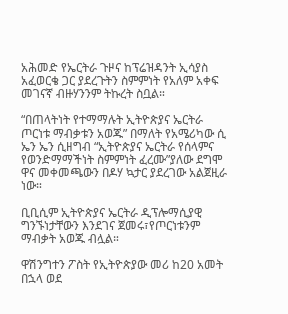አሕመድ የኤርትራ ጉዞና ከፕሬዝዳንት ኢሳያስ አፈወርቄ ጋር ያደረጉትን ስምምነት የአለም አቀፍ መገናኛ ብዙሃንንም ትኩረት ስቧል።

“በጠላትነት የተማማሉት ኢትዮጵያና ኤርትራ ጦርነቱ ማብቃቱን አወጁ” በማለት የአሜሪካው ሲ ኤን ኤን ሲዘግብ “ኢትዮጵያና ኤርትራ የሰላምና የወንድማማችነት ስምምነት ፈረሙ”ያለው ደግሞ ዋና መቀመጫውን በዶሃ ኳታር ያደረገው አልጀዚራ ነው።

ቢቢሲም ኢትዮጵያና ኤርትራ ዲፕሎማሲያዊ ግንኙነታቸውን እንደገና ጀመሩ፣የጦርነቱንም ማብቃት አወጁ ብሏል።

ዋሽንግተን ፖስት የኢትዮጵያው መሪ ከ20 አመት በኋላ ወደ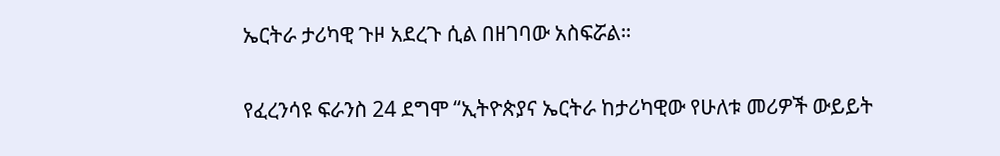ኤርትራ ታሪካዊ ጉዞ አደረጉ ሲል በዘገባው አስፍሯል።

የፈረንሳዩ ፍራንስ 24 ደግሞ “ኢትዮጵያና ኤርትራ ከታሪካዊው የሁለቱ መሪዎች ውይይት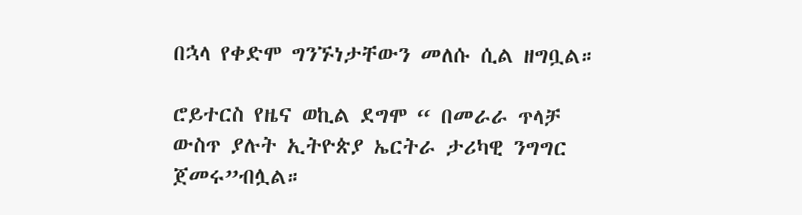በኋላ የቀድሞ ግንኙነታቸውን መለሱ ሲል ዘግቧል።

ሮይተርስ የዜና ወኪል ደግሞ “ በመራራ ጥላቻ ውስጥ ያሉት ኢትዮጵያ ኤርትራ ታሪካዊ ንግግር ጀመሩ”ብሏል።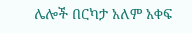ሌሎች በርካታ አለም አቀፍ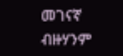መገናኛ ብዙሃንም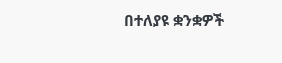በተለያዩ ቋንቋዎች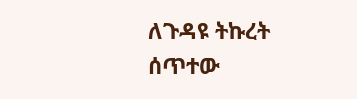ለጉዳዩ ትኩረት ሰጥተው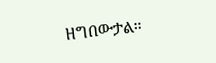ዘግበውታል።